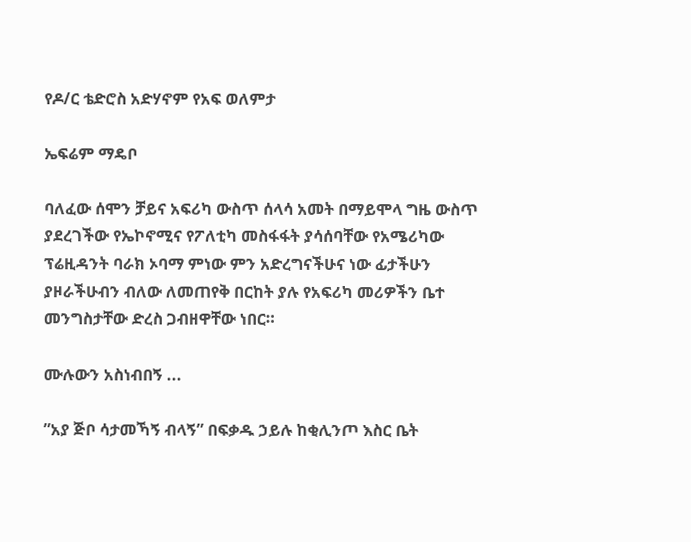የዶ/ር ቴድሮስ አድሃኖም የአፍ ወለምታ

ኤፍሬም ማዴቦ

ባለፈው ሰሞን ቻይና አፍሪካ ውስጥ ሰላሳ አመት በማይሞላ ግዜ ውስጥ ያደረገችው የኤኮኖሚና የፖለቲካ መስፋፋት ያሳሰባቸው የአሜሪካው ፕሬዚዳንት ባራክ ኦባማ ምነው ምን አድረግናችሁና ነው ፊታችሁን ያዞራችሁብን ብለው ለመጠየቅ በርከት ያሉ የአፍሪካ መሪዎችን ቤተ መንግስታቸው ድረስ ጋብዘዋቸው ነበር።

ሙሉውን አስነብበኝ ...

”አያ ጅቦ ሳታመኻኝ ብላኝ” በፍቃዱ ኃይሉ ከቂሊንጦ እስር ቤት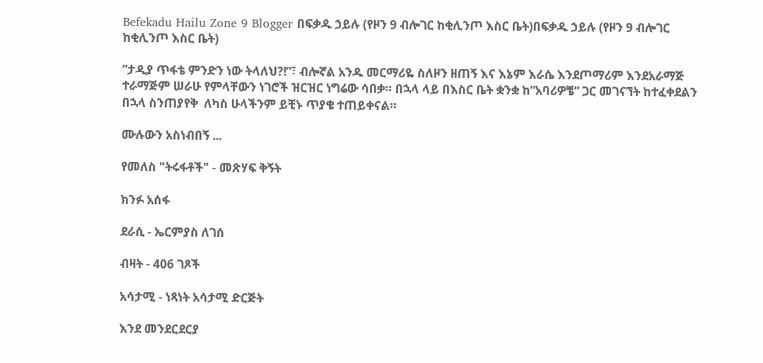Befekadu Hailu Zone 9 Blogger በፍቃዱ ኃይሉ (የዞን 9 ብሎገር ከቂሊንጦ እስር ቤት)በፍቃዱ ኃይሉ (የዞን 9 ብሎገር ከቂሊንጦ እስር ቤት)

”ታዲያ ጥፋቴ ምንድን ነው ትላለህ?!”፣ ብሎኛል አንዱ መርማሪዬ ስለዞን ዘጠኝ እና እኔም እራሴ እንደጦማሪም እንደአራማጅ ተራማጅም ሠራሁ የምላቸውን ነገሮች ዝርዝር ነግሬው ሳበቃ። በኋላ ላይ በእስር ቤት ቋንቋ ከ”አባሪዎቼ” ጋር መገናኘት ከተፈቀደልን በኋላ ስንጠያየቅ  ለካስ ሁላችንም ይቺኑ ጥያቄ ተጠይቀናል።

ሙሉውን አስነብበኝ ...

የመለስ "ትሩፋቶች" - መጽሃፍ ቅኝት

ክንፉ አሰፋ

ደራሲ - ኤርምያስ ለገሰ

ብዛት - 406 ገጾች

አሳታሚ - ነጻነት አሳታሚ ድርጅት

እንደ መንደርደርያ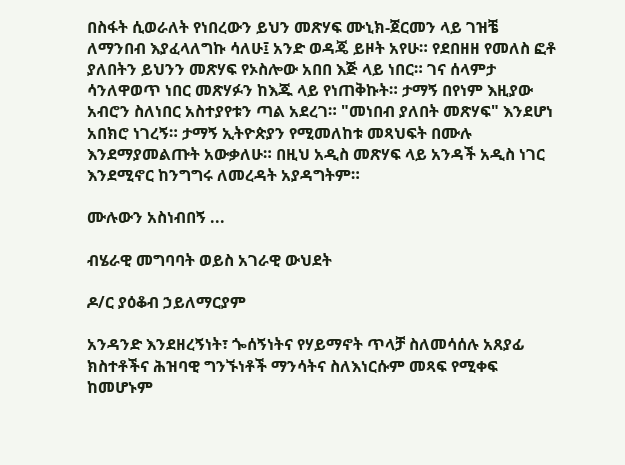በስፋት ሲወራለት የነበረውን ይህን መጽሃፍ ሙኒክ-ጀርመን ላይ ገዝቼ ለማንበብ እያፈላለግኩ ሳለሁ፤ አንድ ወዳጄ ይዞት አየሁ። የደበዘዘ የመለስ ፎቶ ያለበትን ይህንን መጽሃፍ የኦስሎው አበበ እጅ ላይ ነበር። ገና ሰላምታ ሳንለዋወጥ ነበር መጽሃፉን ከእጁ ላይ የነጠቅኩት። ታማኝ በየነም እዚያው አብሮን ስለነበር አስተያየቱን ጣል አደረገ። "መነበብ ያለበት መጽሃፍ" እንደሆነ አበክሮ ነገረኝ። ታማኝ ኢትዮጵያን የሚመለከቱ መጻህፍት በሙሉ እንደማያመልጡት አውቃለሁ። በዚህ አዲስ መጽሃፍ ላይ አንዳች አዲስ ነገር እንደሚኖር ከንግግሩ ለመረዳት አያዳግትም።

ሙሉውን አስነብበኝ ...

ብሄራዊ መግባባት ወይስ አገራዊ ውህደት

ዶ/ር ያዕቆብ ኃይለማርያም

አንዳንድ እንደዘረኝነት፣ ጐሰኝነትና የሃይማኖት ጥላቻ ስለመሳሰሉ አጸያፊ ክስተቶችና ሕዝባዊ ግንኙነቶች ማንሳትና ስለእነርሱም መጻፍ የሚቀፍ ከመሆኑም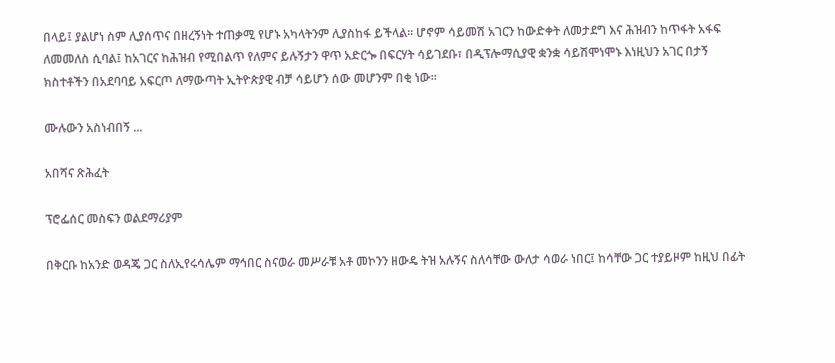በላይ፤ ያልሆነ ስም ሊያሰጥና በዘረኝነት ተጠቃሚ የሆኑ አካላትንም ሊያስከፋ ይችላል። ሆኖም ሳይመሽ አገርን ከውድቀት ለመታደግ እና ሕዝብን ከጥፋት አፋፍ ለመመለስ ሲባል፤ ከአገርና ከሕዝብ የሚበልጥ የለምና ይሉኝታን ዋጥ አድርጐ በፍርሃት ሳይገደቡ፣ በዲፕሎማሲያዊ ቋንቋ ሳይሽሞነሞኑ እነዚህን አገር በታኝ ክስተቶችን በአደባባይ አፍርጦ ለማውጣት ኢትዮጵያዊ ብቻ ሳይሆን ሰው መሆንም በቂ ነው።

ሙሉውን አስነብበኝ ...

አበሻና ጽሕፈት

ፕሮፌሰር መስፍን ወልደማሪያም

በቅርቡ ከአንድ ወዳጄ ጋር ስለኢየሩሳሌም ማኅበር ስናወራ መሥራቹ አቶ መኮንን ዘውዴ ትዝ አሉኝና ስለሳቸው ውለታ ሳወራ ነበር፤ ከሳቸው ጋር ተያይዞም ከዚህ በፊት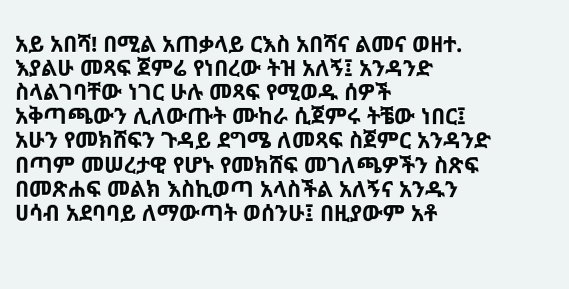አይ አበሻ! በሚል አጠቃላይ ርእስ አበሻና ልመና ወዘተ. እያልሁ መጻፍ ጀምሬ የነበረው ትዝ አለኝ፤ አንዳንድ ስላልገባቸው ነገር ሁሉ መጻፍ የሚወዱ ሰዎች አቅጣጫውን ሊለውጡት ሙከራ ሲጀምሩ ትቼው ነበር፤ አሁን የመክሸፍን ጉዳይ ደግሜ ለመጻፍ ስጀምር አንዳንድ በጣም መሠረታዊ የሆኑ የመክሸፍ መገለጫዎችን ስጽፍ በመጽሐፍ መልክ እስኪወጣ አላስችል አለኝና አንዱን ሀሳብ አደባባይ ለማውጣት ወሰንሁ፤ በዚያውም አቶ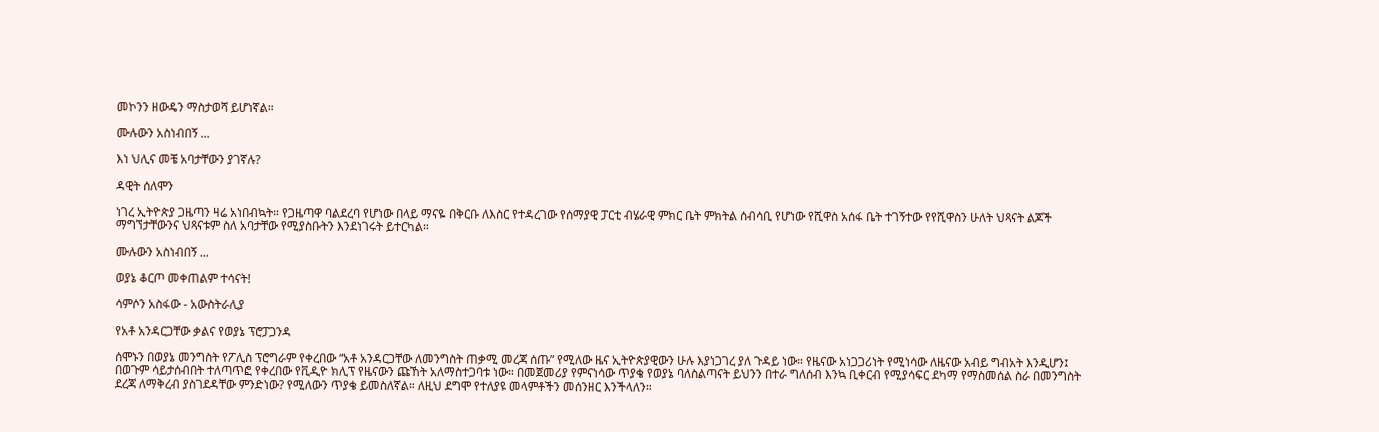መኮንን ዘውዴን ማስታወሻ ይሆነኛል።

ሙሉውን አስነብበኝ ...

እነ ህሊና መቼ አባታቸውን ያገኛሉ?

ዳዊት ሰለሞን

ነገረ ኢትዮጵያ ጋዜጣን ዛሬ አነበብኳት። የጋዜጣዋ ባልደረባ የሆነው በላይ ማናዬ በቅርቡ ለእስር የተዳረገው የሰማያዊ ፓርቲ ብሄራዊ ምክር ቤት ምክትል ሰብሳቢ የሆነው የሺዋስ አሰፋ ቤት ተገኝተው የየሺዋስን ሁለት ህጻናት ልጆች ማግኘታቸውንና ህጻናቱም ስለ አባታቸው የሚያስቡትን እንደነገሩት ይተርካል።

ሙሉውን አስነብበኝ ...

ወያኔ ቆርጦ መቀጠልም ተሳናት!

ሳምሶን አስፋው - አውስትራሊያ

የአቶ አንዳርጋቸው ቃልና የወያኔ ፕሮፓጋንዳ

ሰሞኑን በወያኔ መንግስት የፖሊስ ፕሮግራም የቀረበው “አቶ አንዳርጋቸው ለመንግስት ጠቃሚ መረጃ ሰጡ” የሚለው ዜና ኢትዮጵያዊውን ሁሉ እያነጋገረ ያለ ጉዳይ ነው። የዜናው አነጋጋሪነት የሚነሳው ለዜናው አብይ ግብአት እንዲሆን፤ በወጉም ሳይታሰብበት ተለጣጥፎ የቀረበው የቪዲዮ ክሊፕ የዜናውን ጩኸት አለማስተጋባቱ ነው። በመጀመሪያ የምናነሳው ጥያቄ የወያኔ ባለስልጣናት ይህንን በተራ ግለሰብ እንኳ ቢቀርብ የሚያሳፍር ደካማ የማስመሰል ስራ በመንግስት ደረጃ ለማቅረብ ያስገደዳቸው ምንድነው? የሚለውን ጥያቄ ይመስለኛል። ለዚህ ደግሞ የተለያዩ መላምቶችን መሰንዘር እንችላለን።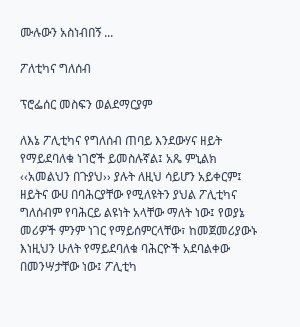ሙሉውን አስነብበኝ ...

ፖለቲካና ግለሰብ

ፕሮፌሰር መስፍን ወልደማርያም

ለእኔ ፖሊቲካና የግለሰብ ጠባይ እንደውሃና ዘይት የማይደባለቁ ነገሮች ይመስሉኛል፤ አጼ ምኒልክ ‹‹አመልህን በጉያህ›› ያሉት ለዚህ ሳይሆን አይቀርም፤ ዘይትና ውሀ በባሕርያቸው የሚለዩትን ያህል ፖሊቲካና ግለሰብም የባሕርይ ልዩነት አላቸው ማለት ነው፤ የወያኔ መሪዎች ምንም ነገር የማይሰምርላቸው፣ ከመጀመሪያውኑ እነዚህን ሁለት የማይደባለቁ ባሕርዮች አደባልቀው በመንሣታቸው ነው፤ ፖሊቲካ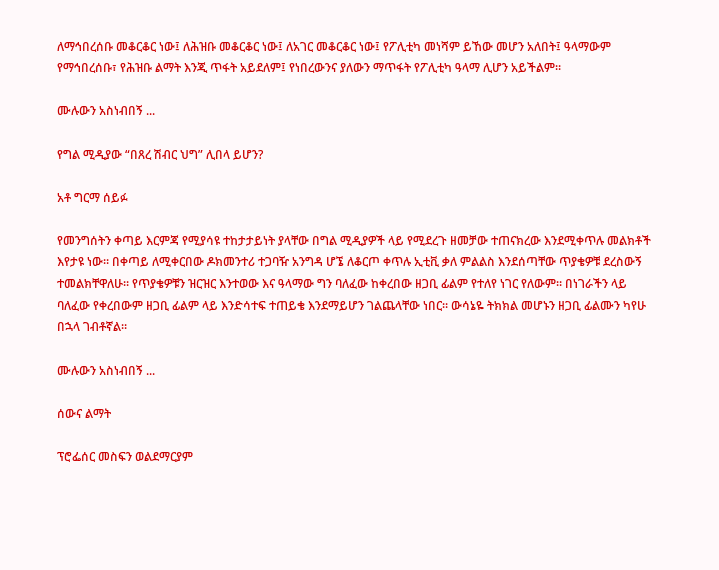ለማኅበረሰቡ መቆርቆር ነው፤ ለሕዝቡ መቆርቆር ነው፤ ለአገር መቆርቆር ነው፤ የፖሊቲካ መነሻም ይኸው መሆን አለበት፤ ዓላማውም የማኅበረሰቡ፣ የሕዝቡ ልማት እንጂ ጥፋት አይደለም፤ የነበረውንና ያለውን ማጥፋት የፖሊቲካ ዓላማ ሊሆን አይችልም።

ሙሉውን አስነብበኝ ...

የግል ሚዲያው “በጸረ ሽብር ህግ” ሊበላ ይሆን?

አቶ ግርማ ሰይፉ

የመንግሰትን ቀጣይ እርምጃ የሚያሳዩ ተከታታይነት ያላቸው በግል ሚዲያዎች ላይ የሚደረጉ ዘመቻው ተጠናክረው እንደሚቀጥሉ መልክቶች እየታዩ ነው። በቀጣይ ለሚቀርበው ዶክመንተሪ ተጋባዥ አንግዳ ሆኜ ለቆርጦ ቀጥሉ ኢቲቪ ቃለ ምልልስ እንደሰጣቸው ጥያቄዎቹ ደረስውኝ ተመልክቸዋለሁ። የጥያቄዎቹን ዝርዝር እንተወው እና ዓላማው ግን ባለፈው ከቀረበው ዘጋቢ ፊልም የተለየ ነገር የለውም። በነገራችን ላይ ባለፈው የቀረበውም ዘጋቢ ፊልም ላይ እንድሳተፍ ተጠይቄ እንደማይሆን ገልጨላቸው ነበር። ውሳኔዬ ትክክል መሆኑን ዘጋቢ ፊልሙን ካየሁ በኋላ ገብቶኛል።

ሙሉውን አስነብበኝ ...

ሰውና ልማት

ፕሮፌሰር መስፍን ወልደማርያም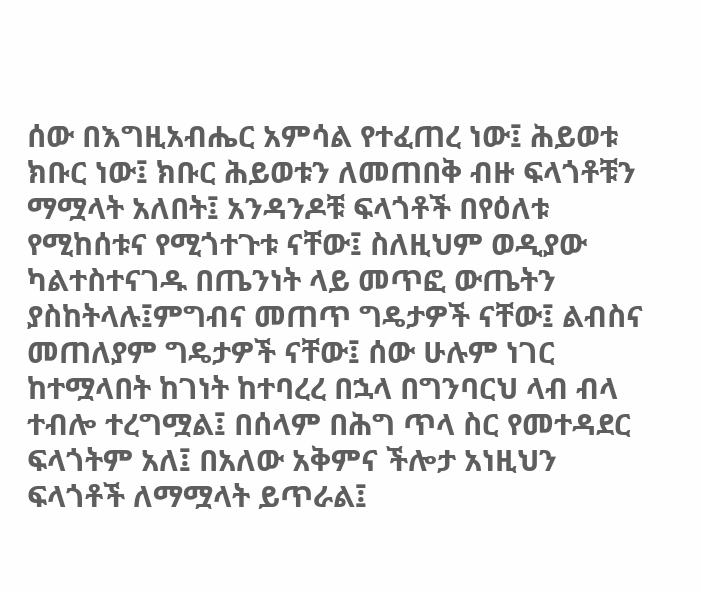ሰው በእግዚአብሔር አምሳል የተፈጠረ ነው፤ ሕይወቱ ክቡር ነው፤ ክቡር ሕይወቱን ለመጠበቅ ብዙ ፍላጎቶቹን ማሟላት አለበት፤ አንዳንዶቹ ፍላጎቶች በየዕለቱ የሚከሰቱና የሚጎተጉቱ ናቸው፤ ስለዚህም ወዲያው ካልተስተናገዱ በጤንነት ላይ መጥፎ ውጤትን ያስከትላሉ፤ምግብና መጠጥ ግዴታዎች ናቸው፤ ልብስና መጠለያም ግዴታዎች ናቸው፤ ሰው ሁሉም ነገር ከተሟላበት ከገነት ከተባረረ በኋላ በግንባርህ ላብ ብላ ተብሎ ተረግሟል፤ በሰላም በሕግ ጥላ ስር የመተዳደር ፍላጎትም አለ፤ በአለው አቅምና ችሎታ አነዚህን ፍላጎቶች ለማሟላት ይጥራል፤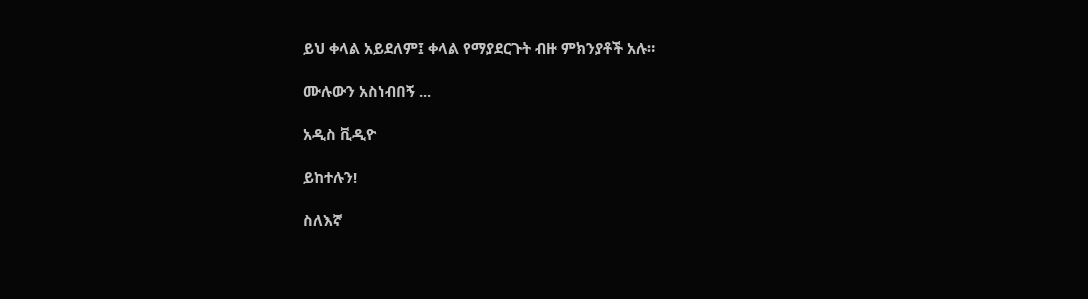ይህ ቀላል አይደለም፤ ቀላል የማያደርጉት ብዙ ምክንያቶች አሉ።

ሙሉውን አስነብበኝ ...

አዲስ ቪዲዮ

ይከተሉን!

ስለእኛ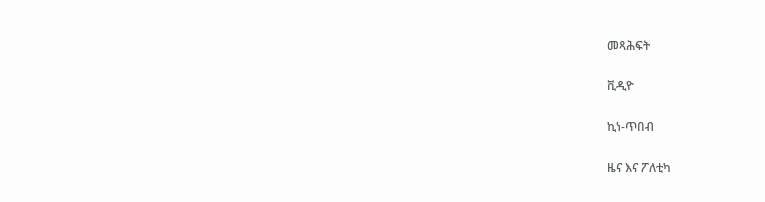መጻሕፍት

ቪዲዮ

ኪነ-ጥበብ

ዜና እና ፖለቲካ